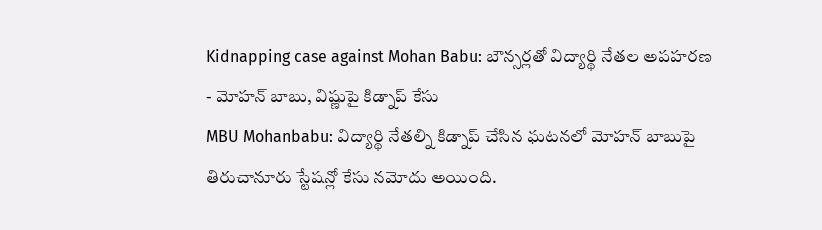Kidnapping case against Mohan Babu: బౌన్సర్లతో విద్యార్థి నేతల అపహరణ - మోహన్ బాబు, విష్ణుపై కిడ్నాప్ కేసు
MBU Mohanbabu: విద్యార్థి నేతల్ని కిడ్నాప్ చేసిన ఘటనలో మోహన్ బాబుపై తిరుచానూరు స్టేషన్లో కేసు నమోదు అయింది.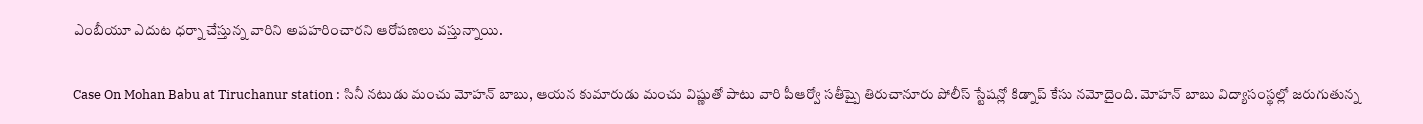ఎంబీయూ ఎదుట ధర్నా చేస్తున్న వారిని అపహరించారని ఆరోపణలు వస్తున్నాయి.

Case On Mohan Babu at Tiruchanur station : సినీ నటుడు మంచు మోహన్ బాబు, ఆయన కుమారుడు మంచు విష్ణుతో పాటు వారి పీఆర్వో సతీష్పై తిరుచానూరు పోలీస్ స్టేషన్లో కిడ్నాప్ కేసు నమోదైంది. మోహన్ బాబు విద్యాసంస్థల్లో జరుగుతున్న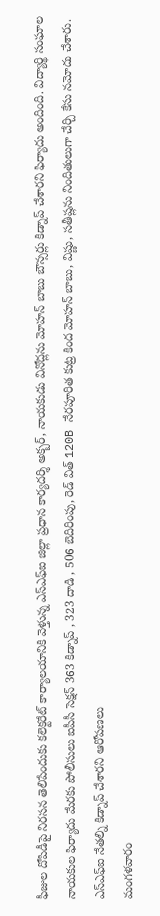ఫీజుల దోపిడీపై నిరసన తెలిపేందుకు కలెక్టరేట్ కార్యాలయానికి వెళ్తున్న ఎస్ఎఫ్ఐ జిల్లా ప్రధాన కార్యదర్శి అక్బర్, నాయకుడు వినోద్లను మోహన్ బాబు బౌన్సర్లు కిడ్నాప్ చేశారని ఫిర్యాదు అందింది. విద్యార్థి సంఘాల నాయకుల ఫిర్యాదు మేరకు పోలీసులు ఐపీసీ సెక్షన్ 363 కిడ్నాప్ , 323 దాడి , 506 బెదిరింపు, రెడ్ విత్ 120B నేరపూరిత కుట్ర కింద మోహన్ బాబు, విష్ణు, సతీష్లను నిందితులుగా చేర్చి కేసు నమోదు చేశారు.
ఎస్ఎఫ్ఐ నేతల్ని కిడ్నాప్ చేశారని ఆరోపణలు
మంగళవారం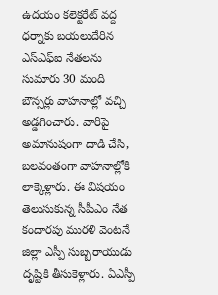ఉదయం కలెక్టరేట్ వద్ద ధర్నాకు బయలుదేరిన ఎస్ఎఫ్ఐ నేతలను సుమారు 30 మంది బౌన్సర్లు వాహనాల్లో వచ్చి అడ్డగించారు. వారిపై అమానుషంగా దాడి చేసి, బలవంతంగా వాహనాల్లోకి లాక్కెళ్లారు. ఈ విషయం తెలుసుకున్న సీపీఎం నేత కందారపు మురళి వెంటనే జిల్లా ఎస్పీ సుబ్బరాయుడు దృష్టికి తీసుకెళ్లారు. ఏఎస్పీ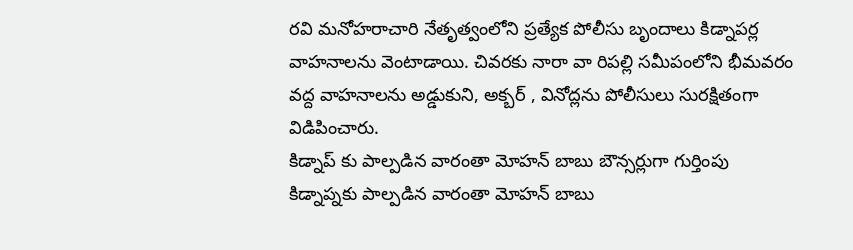రవి మనోహరాచారి నేతృత్వంలోని ప్రత్యేక పోలీసు బృందాలు కిడ్నాపర్ల వాహనాలను వెంటాడాయి. చివరకు నారా వా రిపల్లి సమీపంలోని భీమవరం వద్ద వాహనాలను అడ్డుకుని, అక్బర్ , వినోద్లను పోలీసులు సురక్షితంగా విడిపించారు.
కిడ్నాప్ కు పాల్పడిన వారంతా మోహన్ బాబు బౌన్సర్లుగా గుర్తింపు
కిడ్నాప్నకు పాల్పడిన వారంతా మోహన్ బాబు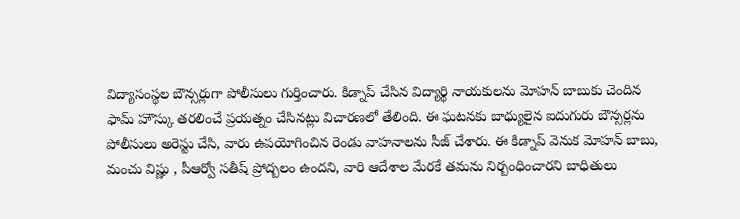విద్యాసంస్థల బౌన్సర్లుగా పోలీసులు గుర్తించారు. కిడ్నాప్ చేసిన విద్యార్థి నాయకులను మోహన్ బాబుకు చెందిన ఫామ్ హౌస్కు తరలించే ప్రయత్నం చేసినట్లు విచారణలో తేలింది. ఈ ఘటనకు బాధ్యులైన ఐదుగురు బౌన్సర్లను పోలీసులు అరెస్టు చేసి, వారు ఉపయోగించిన రెండు వాహనాలను సీజ్ చేశారు. ఈ కిడ్నాప్ వెనుక మోహన్ బాబు, మంచు విష్ణు , పీఆర్వో సతీష్ ప్రోద్బలం ఉందని, వారి ఆదేశాల మేరకే తమను నిర్బంధించారని బాధితులు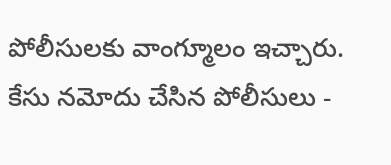పోలీసులకు వాంగ్మూలం ఇచ్చారు.
కేసు నమోదు చేసిన పోలీసులు -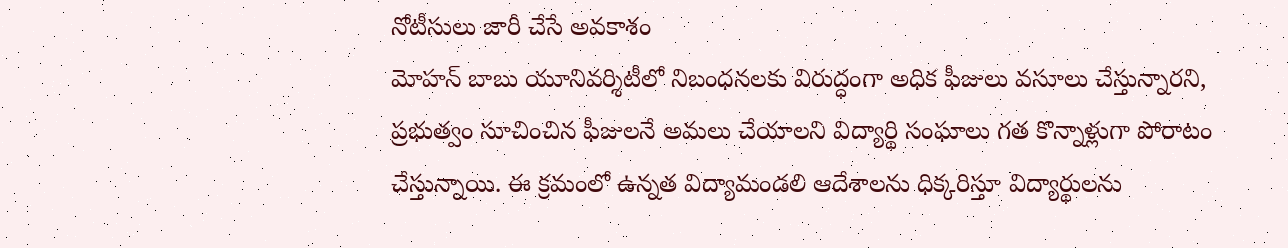నోటీసులు జారీ చేసే అవకాశం
మోహన్ బాబు యూనివర్శిటీలో నిబంధనలకు విరుద్ధంగా అధిక ఫీజులు వసూలు చేస్తున్నారని, ప్రభుత్వం సూచించిన ఫీజులనే అమలు చేయాలని విద్యార్థి సంఘాలు గత కొన్నాళ్లుగా పోరాటం చేస్తున్నాయి. ఈ క్రమంలో ఉన్నత విద్యామండలి ఆదేశాలను ధిక్కరిస్తూ విద్యార్థులను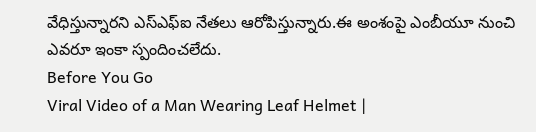వేధిస్తున్నారని ఎస్ఎఫ్ఐ నేతలు ఆరోపిస్తున్నారు.ఈ అంశంపై ఎంబీయూ నుంచి ఎవరూ ఇంకా స్పందించలేదు.
Before You Go
Viral Video of a Man Wearing Leaf Helmet |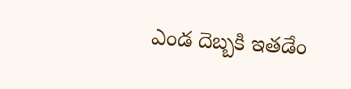ఎండ దెబ్బకి ఇతడేం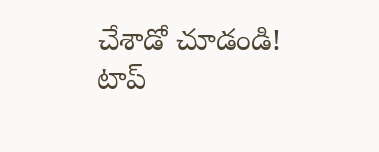చేశాడో చూడండి!
టాప్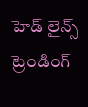హెడ్ లైన్స్
ట్రెండింగ్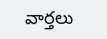వార్తలు